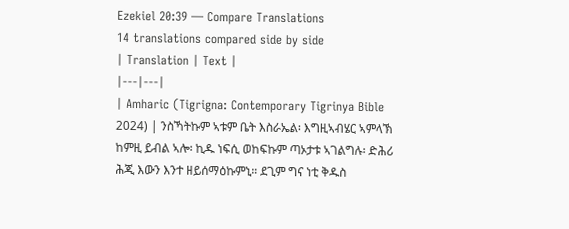Ezekiel 20:39 — Compare Translations
14 translations compared side by side
| Translation | Text |
|---|---|
| Amharic (Tigrigna: Contemporary Tigrinya Bible 2024) | ንስኻትኩም ኣቱም ቤት እስራኤል፡ እግዚኣብሄር ኣምላኽ ከምዚ ይብል ኣሎ፡ ኪዱ ነፍሲ ወከፍኩም ጣኦታቱ ኣገልግሉ፡ ድሕሪ ሕጂ እውን እንተ ዘይሰማዕኩምኒ። ደጊም ግና ነቲ ቅዱስ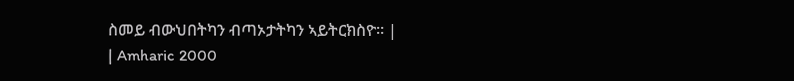ስመይ ብውህበትካን ብጣኦታትካን ኣይትርክስዮ። |
| Amharic 2000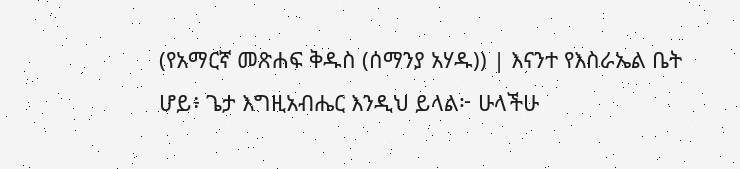(የአማርኛ መጽሐፍ ቅዱስ (ሰማንያ አሃዱ)) | እናንተ የእስራኤል ቤት ሆይ፥ ጌታ እግዚአብሔር እንዲህ ይላል፦ ሁላችሁ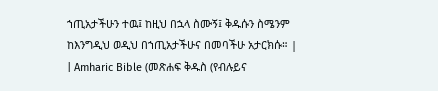ኀጢአታችሁን ተዉ፤ ከዚህ በኋላ ስሙኝ፤ ቅዱሱን ስሜንም ከእንግዲህ ወዲህ በኀጢአታችሁና በመባችሁ አታርክሱ። |
| Amharic Bible (መጽሐፍ ቅዱስ (የብሉይና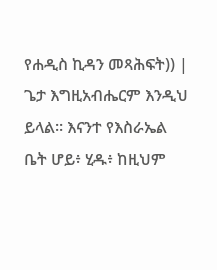የሐዲስ ኪዳን መጻሕፍት)) | ጌታ እግዚአብሔርም እንዲህ ይላል። እናንተ የእስራኤል ቤት ሆይ፥ ሂዱ፥ ከዚህም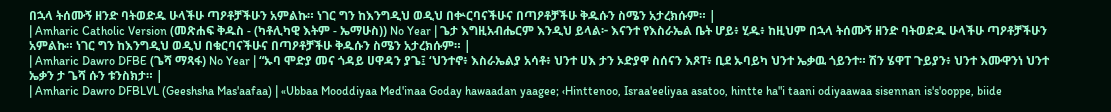በኋላ ትሰሙኝ ዘንድ ባትወድዱ ሁላችሁ ጣዖቶቻችሁን አምልኩ። ነገር ግን ከእንግዲህ ወዲህ በቍርባናችሁና በጣዖቶቻችሁ ቅዱሱን ስሜን አታረክሱም። |
| Amharic Catholic Version (መጽሐፍ ቅዱስ - (ካቶሊካዊ እትም - ኤማሁስ)) No Year | ጌታ እግዚአብሔርም እንዲህ ይላል፦ እናንተ የእስራኤል ቤት ሆይ፥ ሂዱ፥ ከዚህም በኋላ ትሰሙኝ ዘንድ ባትወድዱ ሁላችሁ ጣዖቶቻችሁን አምልኩ። ነገር ግን ከእንግዲህ ወዲህ በቁርባናችሁና በጣዖቶቻችሁ ቅዱሱን ስሜን አታረክሱም። |
| Amharic Dawro DFBE (ጌሻ ማጻፋ) No Year | “ኡባ ሞድያ መና ጎዳይ ሀዋዳን ያጌ፤ ‘ህንተኖ፥ እስራኤልያ አሳቶ፥ ህንተ ሀእ ታን ኦድያዋ ስሰናን እጾፐ፥ ቢደ ኡባይካ ህንተ ኤቃዉ ጎይንተ። ሽን ሄዋፐ ጉይያን፥ ህንተ እሙዋንነ ህንተ ኤቃን ታ ጌሻ ሱን ቱንስክታ። |
| Amharic Dawro DFBLVL (Geeshsha Mas'aafaa) | «Ubbaa Mooddiyaa Med'inaa Goday hawaadan yaagee; ‹Hinttenoo, Israa'eeliyaa asatoo, hintte ha"i taani odiyaawaa sisennan is's'ooppe, biide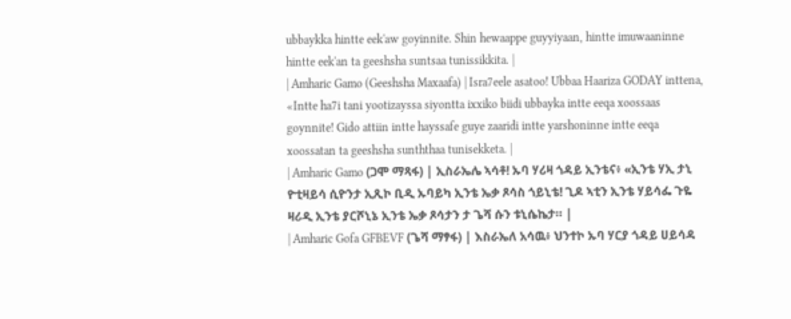ubbaykka hintte eek'aw goyinnite. Shin hewaappe guyyiyaan, hintte imuwaaninne hintte eek'an ta geeshsha suntsaa tunissikkita. |
| Amharic Gamo (Geeshsha Maxaafa) | Isra7eele asatoo! Ubbaa Haariza GODAY inttena, «Intte ha7i tani yootizayssa siyontta ixxiko biidi ubbayka intte eeqa xoossaas goynnite! Gido attiin intte hayssafe guye zaaridi intte yarshoninne intte eeqa xoossatan ta geeshsha sunththaa tunisekketa. |
| Amharic Gamo (ጋሞ ማጻፋ) | ኢስራኤሌ ኣሳቶ! ኡባ ሃሪዛ ጎዳይ ኢንቴና፥ «ኢንቴ ሃኢ ታኒ ዮቲዛይሳ ሲዮንታ ኢጺኮ ቢዲ ኡባይካ ኢንቴ ኤቃ ጾሳስ ጎይኒቴ! ጊዶ ኣቲን ኢንቴ ሃይሳፌ ጉዬ ዛሪዲ ኢንቴ ያርሾኒኔ ኢንቴ ኤቃ ጾሳታን ታ ጌሻ ሱን ቱኒሴኬታ። |
| Amharic Gofa GFBEVF (ጌሻ ማፃፋ) | እስራኤለ አሳዉ፥ ህንተኮ ኡባ ሃርያ ጎዳይ ሀይሳዳ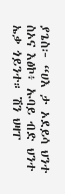ያጌስ፦ “ሀእ ታ ኦደይሳ ህንተ ስኦና እፅኮ፥ ኡባይ ብድ ህንተ ኤቃ ጎይንተ። ሽን ህዛፐ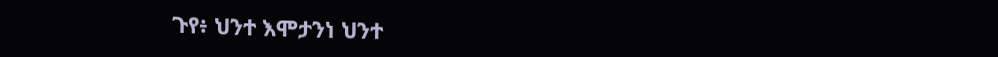ጉየ፥ ህንተ እሞታንነ ህንተ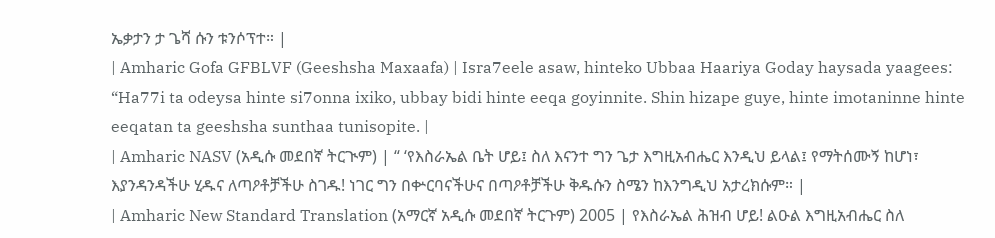ኤቃታን ታ ጌሻ ሱን ቱንሶፕተ። |
| Amharic Gofa GFBLVF (Geeshsha Maxaafa) | Isra7eele asaw, hinteko Ubbaa Haariya Goday haysada yaagees: “Ha77i ta odeysa hinte si7onna ixiko, ubbay bidi hinte eeqa goyinnite. Shin hizape guye, hinte imotaninne hinte eeqatan ta geeshsha sunthaa tunisopite. |
| Amharic NASV (አዲሱ መደበኛ ትርጒም) | “ ‘የእስራኤል ቤት ሆይ፤ ስለ እናንተ ግን ጌታ እግዚአብሔር እንዲህ ይላል፤ የማትሰሙኝ ከሆነ፣ እያንዳንዳችሁ ሂዱና ለጣዖቶቻችሁ ስገዱ! ነገር ግን በቍርባናችሁና በጣዖቶቻችሁ ቅዱሱን ስሜን ከእንግዲህ አታረክሱም። |
| Amharic New Standard Translation (አማርኛ አዲሱ መደበኛ ትርጉም) 2005 | የእስራኤል ሕዝብ ሆይ! ልዑል እግዚአብሔር ስለ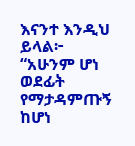እናንተ እንዲህ ይላል፦ “አሁንም ሆነ ወደፊት የማታዳምጡኝ ከሆነ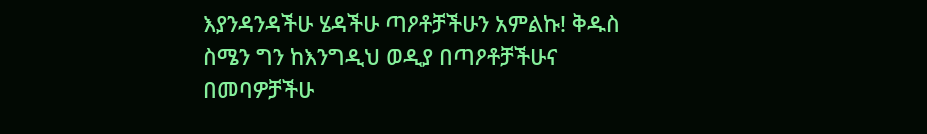እያንዳንዳችሁ ሄዳችሁ ጣዖቶቻችሁን አምልኩ! ቅዱስ ስሜን ግን ከእንግዲህ ወዲያ በጣዖቶቻችሁና በመባዎቻችሁ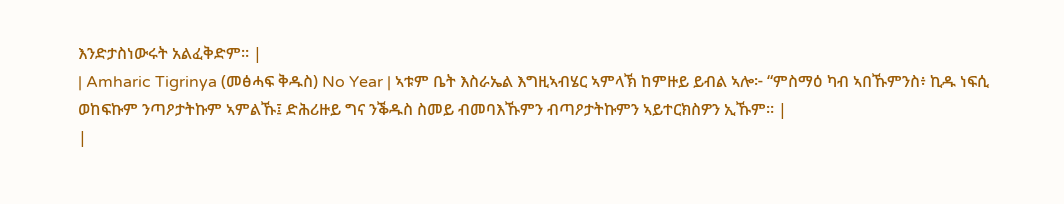እንድታስነውሩት አልፈቅድም። |
| Amharic Tigrinya (መፅሓፍ ቅዱስ) No Year | ኣቱም ቤት እስራኤል እግዚኣብሄር ኣምላኽ ከምዙይ ይብል ኣሎ፦ “ምስማዕ ካብ ኣበኹምንስ፥ ኪዱ ነፍሲ ወከፍኩም ንጣዖታትኩም ኣምልኹ፤ ድሕሪዙይ ግና ንቕዱስ ስመይ ብመባእኹምን ብጣዖታትኩምን ኣይተርክስዎን ኢኹም። |
|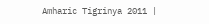Amharic Tigrinya 2011 |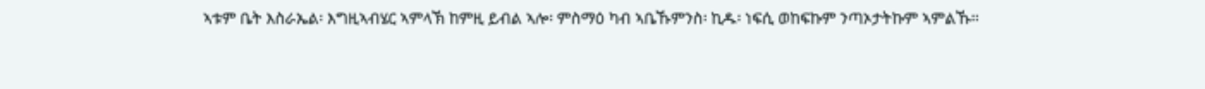ኣቱም ቤት እስራኤል፡ እግዚኣብሄር ኣምላኽ ከምዚ ይብል ኣሎ፡ ምስማዕ ካብ ኣቤኹምንስ፡ ኪዱ፡ ነፍሲ ወከፍኩም ንጣኦታትኩም ኣምልኹ።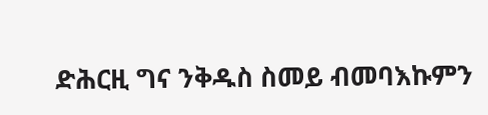ድሕርዚ ግና ንቅዱስ ስመይ ብመባእኩምን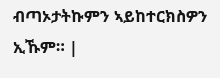ብጣኦታትኩምን ኣይከተርክስዎን ኢኹም። |